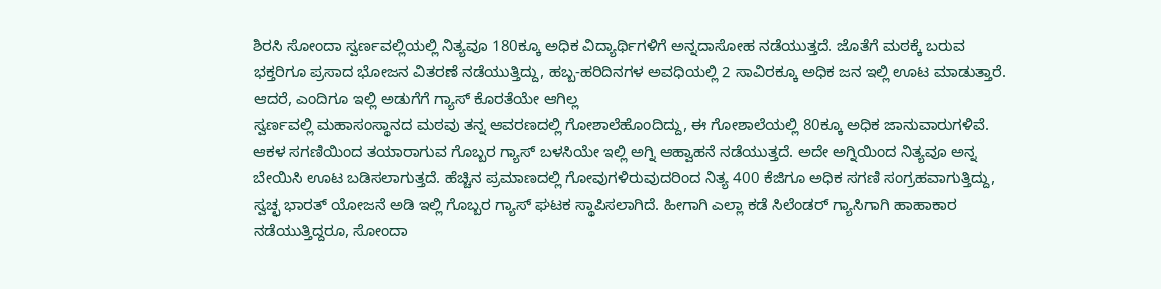ಶಿರಸಿ ಸೋಂದಾ ಸ್ವರ್ಣವಲ್ಲಿಯಲ್ಲಿ ನಿತ್ಯವೂ 180ಕ್ಕೂ ಅಧಿಕ ವಿದ್ಯಾರ್ಥಿಗಳಿಗೆ ಅನ್ನದಾಸೋಹ ನಡೆಯುತ್ತದೆ. ಜೊತೆಗೆ ಮಠಕ್ಕೆ ಬರುವ ಭಕ್ತರಿಗೂ ಪ್ರಸಾದ ಭೋಜನ ವಿತರಣೆ ನಡೆಯುತ್ತಿದ್ದು, ಹಬ್ಬ-ಹರಿದಿನಗಳ ಅವಧಿಯಲ್ಲಿ 2 ಸಾವಿರಕ್ಕೂ ಅಧಿಕ ಜನ ಇಲ್ಲಿ ಊಟ ಮಾಡುತ್ತಾರೆ. ಆದರೆ, ಎಂದಿಗೂ ಇಲ್ಲಿ ಅಡುಗೆಗೆ ಗ್ಯಾಸ್ ಕೊರತೆಯೇ ಆಗಿಲ್ಲ
ಸ್ವರ್ಣವಲ್ಲಿ ಮಹಾಸಂಸ್ಥಾನದ ಮಠವು ತನ್ನ ಆವರಣದಲ್ಲಿ ಗೋಶಾಲೆಹೊಂದಿದ್ದು, ಈ ಗೋಶಾಲೆಯಲ್ಲಿ 80ಕ್ಕೂ ಅಧಿಕ ಜಾನುವಾರುಗಳಿವೆ. ಆಕಳ ಸಗಣಿಯಿಂದ ತಯಾರಾಗುವ ಗೊಬ್ಬರ ಗ್ಯಾಸ್ ಬಳಸಿಯೇ ಇಲ್ಲಿ ಅಗ್ನಿ ಆಹ್ವಾಹನೆ ನಡೆಯುತ್ತದೆ. ಅದೇ ಅಗ್ನಿಯಿಂದ ನಿತ್ಯವೂ ಅನ್ನ ಬೇಯಿಸಿ ಊಟ ಬಡಿಸಲಾಗುತ್ತದೆ. ಹೆಚ್ಚಿನ ಪ್ರಮಾಣದಲ್ಲಿ ಗೋವುಗಳಿರುವುದರಿಂದ ನಿತ್ಯ 400 ಕೆಜಿಗೂ ಅಧಿಕ ಸಗಣಿ ಸಂಗ್ರಹವಾಗುತ್ತಿದ್ದು, ಸ್ವಚ್ಛ ಭಾರತ್ ಯೋಜನೆ ಅಡಿ ಇಲ್ಲಿ ಗೊಬ್ಬರ ಗ್ಯಾಸ್ ಘಟಕ ಸ್ಥಾಪಿಸಲಾಗಿದೆ. ಹೀಗಾಗಿ ಎಲ್ಲಾ ಕಡೆ ಸಿಲೆಂಡರ್ ಗ್ಯಾಸಿಗಾಗಿ ಹಾಹಾಕಾರ ನಡೆಯುತ್ತಿದ್ದರೂ, ಸೋಂದಾ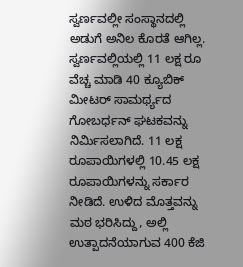ಸ್ವರ್ಣವಲ್ಲೀ ಸಂಸ್ಥಾನದಲ್ಲಿ ಅಡುಗೆ ಅನಿಲ ಕೊರತೆ ಆಗಿಲ್ಲ.
ಸ್ವರ್ಣವಲ್ಲಿಯಲ್ಲಿ 11 ಲಕ್ಷ ರೂ ವೆಚ್ಚ ಮಾಡಿ 40 ಕ್ಯೂಬಿಕ್ ಮೀಟರ್ ಸಾಮರ್ಥ್ಯದ ಗೋಬರ್ಧನ್ ಘಟಕವನ್ನು ನಿರ್ಮಿಸಲಾಗಿದೆ. 11 ಲಕ್ಷ ರೂಪಾಯಿಗಳಲ್ಲಿ 10.45 ಲಕ್ಷ ರೂಪಾಯಿಗಳನ್ನು ಸರ್ಕಾರ ನೀಡಿದೆ. ಉಳಿದ ಮೊತ್ತವನ್ನು ಮಠ ಭರಿಸಿದ್ದು, ಅಲ್ಲಿ ಉತ್ಪಾದನೆಯಾಗುವ 400 ಕೆಜಿ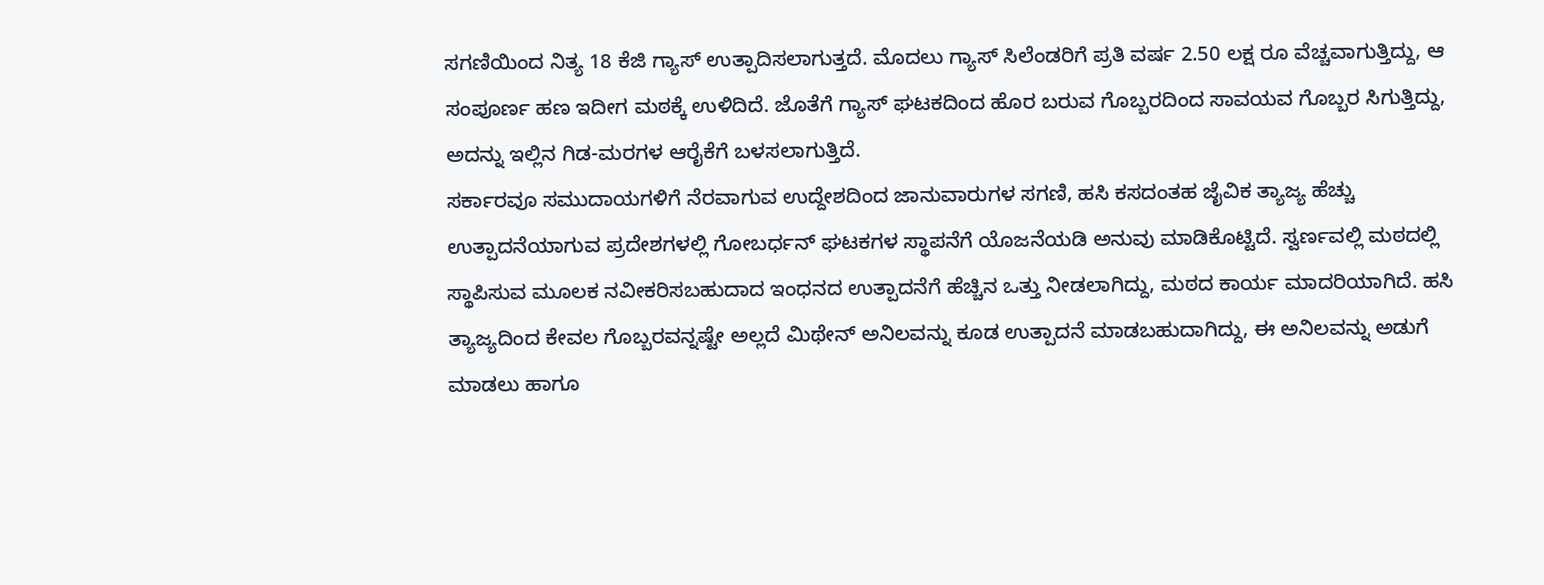ಸಗಣಿಯಿಂದ ನಿತ್ಯ 18 ಕೆಜಿ ಗ್ಯಾಸ್ ಉತ್ಪಾದಿಸಲಾಗುತ್ತದೆ. ಮೊದಲು ಗ್ಯಾಸ್ ಸಿಲೆಂಡರಿಗೆ ಪ್ರತಿ ವರ್ಷ 2.50 ಲಕ್ಷ ರೂ ವೆಚ್ಚವಾಗುತ್ತಿದ್ದು, ಆ ಸಂಪೂರ್ಣ ಹಣ ಇದೀಗ ಮಠಕ್ಕೆ ಉಳಿದಿದೆ. ಜೊತೆಗೆ ಗ್ಯಾಸ್ ಘಟಕದಿಂದ ಹೊರ ಬರುವ ಗೊಬ್ಬರದಿಂದ ಸಾವಯವ ಗೊಬ್ಬರ ಸಿಗುತ್ತಿದ್ದು, ಅದನ್ನು ಇಲ್ಲಿನ ಗಿಡ-ಮರಗಳ ಆರೈಕೆಗೆ ಬಳಸಲಾಗುತ್ತಿದೆ.
ಸರ್ಕಾರವೂ ಸಮುದಾಯಗಳಿಗೆ ನೆರವಾಗುವ ಉದ್ದೇಶದಿಂದ ಜಾನುವಾರುಗಳ ಸಗಣಿ, ಹಸಿ ಕಸದಂತಹ ಜೈವಿಕ ತ್ಯಾಜ್ಯ ಹೆಚ್ಚು ಉತ್ಪಾದನೆಯಾಗುವ ಪ್ರದೇಶಗಳಲ್ಲಿ ಗೋಬರ್ಧನ್ ಘಟಕಗಳ ಸ್ಥಾಪನೆಗೆ ಯೊಜನೆಯಡಿ ಅನುವು ಮಾಡಿಕೊಟ್ಟಿದೆ. ಸ್ವರ್ಣವಲ್ಲಿ ಮಠದಲ್ಲಿ ಸ್ಥಾಪಿಸುವ ಮೂಲಕ ನವೀಕರಿಸಬಹುದಾದ ಇಂಧನದ ಉತ್ಪಾದನೆಗೆ ಹೆಚ್ಚಿನ ಒತ್ತು ನೀಡಲಾಗಿದ್ದು, ಮಠದ ಕಾರ್ಯ ಮಾದರಿಯಾಗಿದೆ. ಹಸಿ ತ್ಯಾಜ್ಯದಿಂದ ಕೇವಲ ಗೊಬ್ಬರವನ್ನಷ್ಟೇ ಅಲ್ಲದೆ ಮಿಥೇನ್ ಅನಿಲವನ್ನು ಕೂಡ ಉತ್ಪಾದನೆ ಮಾಡಬಹುದಾಗಿದ್ದು, ಈ ಅನಿಲವನ್ನು ಅಡುಗೆ ಮಾಡಲು ಹಾಗೂ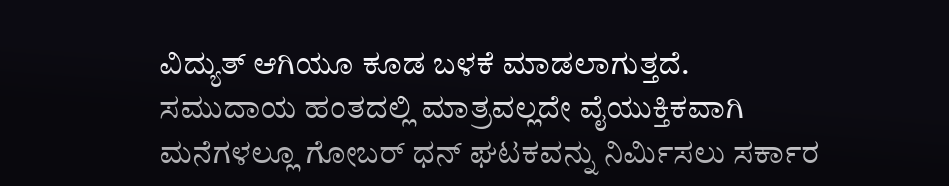ವಿದ್ಯುತ್ ಆಗಿಯೂ ಕೂಡ ಬಳಕೆ ಮಾಡಲಾಗುತ್ತದೆ. ಸಮುದಾಯ ಹಂತದಲ್ಲಿ ಮಾತ್ರವಲ್ಲದೇ ವೈಯುಕ್ತಿಕವಾಗಿ ಮನೆಗಳಲ್ಲೂ ಗೋಬರ್ ಧನ್ ಘಟಕವನ್ನು ನಿರ್ಮಿಸಲು ಸರ್ಕಾರ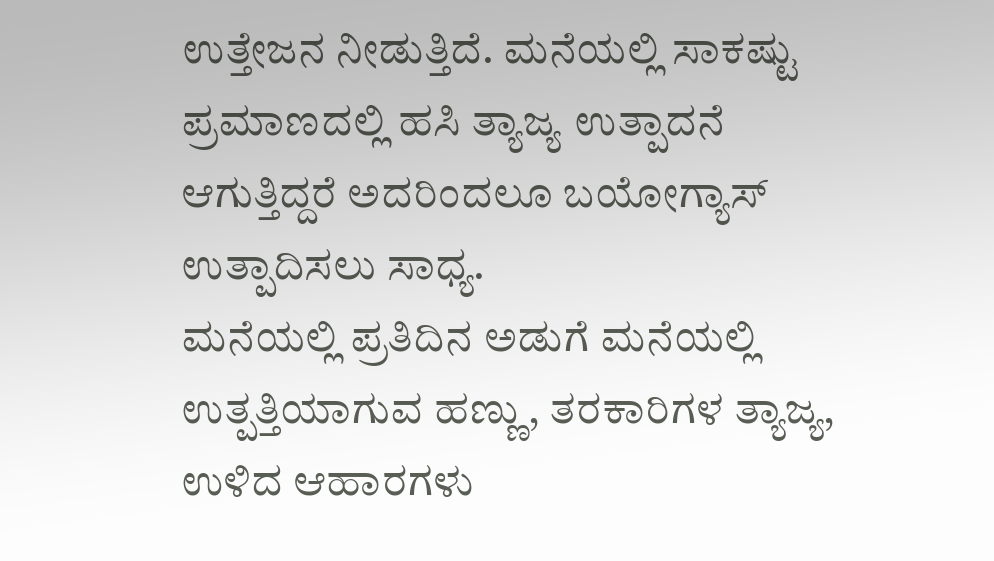ಉತ್ತೇಜನ ನೀಡುತ್ತಿದೆ. ಮನೆಯಲ್ಲಿ ಸಾಕಷ್ಟು ಪ್ರಮಾಣದಲ್ಲಿ ಹಸಿ ತ್ಯಾಜ್ಯ ಉತ್ಪಾದನೆ ಆಗುತ್ತಿದ್ದರೆ ಅದರಿಂದಲೂ ಬಯೋಗ್ಯಾಸ್ ಉತ್ಪಾದಿಸಲು ಸಾಧ್ಯ.
ಮನೆಯಲ್ಲಿ ಪ್ರತಿದಿನ ಅಡುಗೆ ಮನೆಯಲ್ಲಿ ಉತ್ಪತ್ತಿಯಾಗುವ ಹಣ್ಣು, ತರಕಾರಿಗಳ ತ್ಯಾಜ್ಯ, ಉಳಿದ ಆಹಾರಗಳು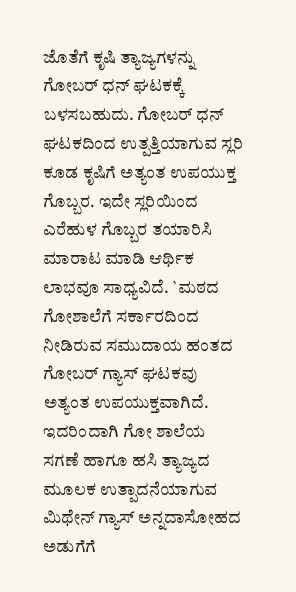ಜೊತೆಗೆ ಕೃಷಿ ತ್ಯಾಜ್ಯಗಳನ್ನು ಗೋಬರ್ ಧನ್ ಘಟಕಕ್ಕೆ ಬಳಸಬಹುದು. ಗೋಬರ್ ಧನ್ ಘಟಕದಿಂದ ಉತ್ಪತ್ತಿಯಾಗುವ ಸ್ಲರಿ ಕೂಡ ಕೃಷಿಗೆ ಅತ್ಯಂತ ಉಪಯುಕ್ತ ಗೊಬ್ಬರ. ಇದೇ ಸ್ಲರಿಯಿಂದ ಎರೆಹುಳ ಗೊಬ್ಬರ ತಯಾರಿಸಿ ಮಾರಾಟ ಮಾಡಿ ಆರ್ಥಿಕ ಲಾಭವೂ ಸಾಧ್ಯವಿದೆ. `ಮಠದ ಗೋಶಾಲೆಗೆ ಸರ್ಕಾರದಿಂದ ನೀಡಿರುವ ಸಮುದಾಯ ಹಂತದ ಗೋಬರ್ ಗ್ಯಾಸ್ ಘಟಕವು ಅತ್ಯಂತ ಉಪಯುಕ್ತವಾಗಿದೆ. ಇದರಿಂದಾಗಿ ಗೋ ಶಾಲೆಯ ಸಗಣೆ ಹಾಗೂ ಹಸಿ ತ್ಯಾಜ್ಯದ ಮೂಲಕ ಉತ್ಪಾದನೆಯಾಗುವ ಮಿಥೇನ್ ಗ್ಯಾಸ್ ಅನ್ನದಾಸೋಹದ ಅಡುಗೆಗೆ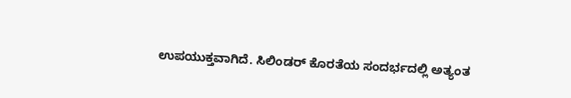ಉಪಯುಕ್ತವಾಗಿದೆ. ಸಿಲಿಂಡರ್ ಕೊರತೆಯ ಸಂದರ್ಭದಲ್ಲಿ ಅತ್ಯಂತ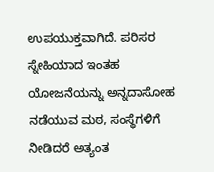ಉಪಯುಕ್ತವಾಗಿದೆ. ಪರಿಸರ ಸ್ನೇಹಿಯಾದ ಇಂತಹ ಯೋಜನೆಯನ್ನು ಅನ್ನದಾಸೋಹ ನಡೆಯುವ ಮಠ, ಸಂಸ್ಥೆಗಳಿಗೆ ನೀಡಿದರೆ ಅತ್ಯಂತ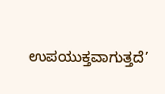ಉಪಯುಕ್ತವಾಗುತ್ತದೆ’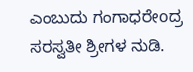ಎಂಬುದು ಗಂಗಾಧರೇoದ್ರ ಸರಸ್ವತೀ ಶ್ರೀಗಳ ನುಡಿ.